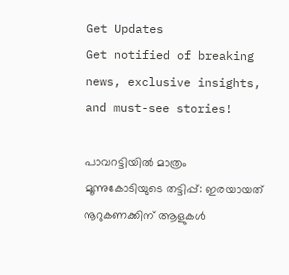Get Updates
Get notified of breaking news, exclusive insights, and must-see stories!

പാവറട്ടിയില്‍ മാത്രം മൂന്നുകോടിയുടെ തട്ടിപ്പ്: ഇരയായത് നൂറുകണക്കിന് ആളുകള്‍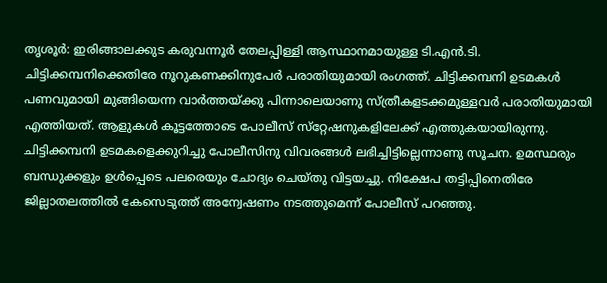തൃശൂര്‍: ഇരിങ്ങാലക്കുട കരുവന്നൂര്‍ തേലപ്പിള്ളി ആസ്ഥാനമായുള്ള ടി.എന്‍.ടി. ചിട്ടിക്കമ്പനിക്കെതിരേ നൂറുകണക്കിനുപേര്‍ പരാതിയുമായി രംഗത്ത്. ചിട്ടിക്കമ്പനി ഉടമകള്‍ പണവുമായി മുങ്ങിയെന്ന വാര്‍ത്തയ്ക്കു പിന്നാലെയാണു സ്ത്രീകളടക്കമുള്ളവര്‍ പരാതിയുമായി എത്തിയത്. ആളുകള്‍ കൂട്ടത്തോടെ പോലീസ് സ്‌റ്റേഷനുകളിലേക്ക് എത്തുകയായിരുന്നു. ചിട്ടിക്കമ്പനി ഉടമകളെക്കുറിച്ചു പോലീസിനു വിവരങ്ങള്‍ ലഭിച്ചിട്ടില്ലെന്നാണു സൂചന. ഉമസ്ഥരും ബന്ധുക്കളും ഉള്‍പ്പെടെ പലരെയും ചോദ്യം ചെയ്തു വിട്ടയച്ചു. നിക്ഷേപ തട്ടിപ്പിനെതിരേ ജില്ലാതലത്തില്‍ കേസെടുത്ത് അന്വേഷണം നടത്തുമെന്ന് പോലീസ് പറഞ്ഞു.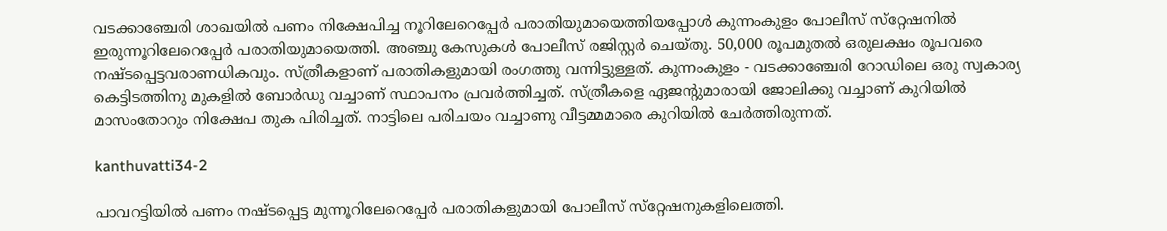വടക്കാഞ്ചേരി ശാഖയില്‍ പണം നിക്ഷേപിച്ച നൂറിലേറെപ്പേര്‍ പരാതിയുമായെത്തിയപ്പോള്‍ കുന്നംകുളം പോലീസ് സ്‌റ്റേഷനില്‍ ഇരുന്നൂറിലേറെപ്പേര്‍ പരാതിയുമായെത്തി. അഞ്ചു കേസുകള്‍ പോലീസ് രജിസ്റ്റര്‍ ചെയ്തു. 50,000 രൂപമുതല്‍ ഒരുലക്ഷം രൂപവരെ നഷ്ടപ്പെട്ടവരാണധികവും. സ്ത്രീകളാണ് പരാതികളുമായി രംഗത്തു വന്നിട്ടുള്ളത്. കുന്നംകുളം - വടക്കാഞ്ചേരി റോഡിലെ ഒരു സ്വകാര്യ കെട്ടിടത്തിനു മുകളില്‍ ബോര്‍ഡു വച്ചാണ് സ്ഥാപനം പ്രവര്‍ത്തിച്ചത്. സ്ത്രീകളെ ഏജന്റുമാരായി ജോലിക്കു വച്ചാണ് കുറിയില്‍ മാസംതോറും നിക്ഷേപ തുക പിരിച്ചത്. നാട്ടിലെ പരിചയം വച്ചാണു വീട്ടമ്മമാരെ കുറിയില്‍ ചേര്‍ത്തിരുന്നത്.

kanthuvatti34-2

പാവറട്ടിയില്‍ പണം നഷ്ടപ്പെട്ട മുന്നൂറിലേറെപ്പേര്‍ പരാതികളുമായി പോലീസ് സ്‌റ്റേഷനുകളിലെത്തി.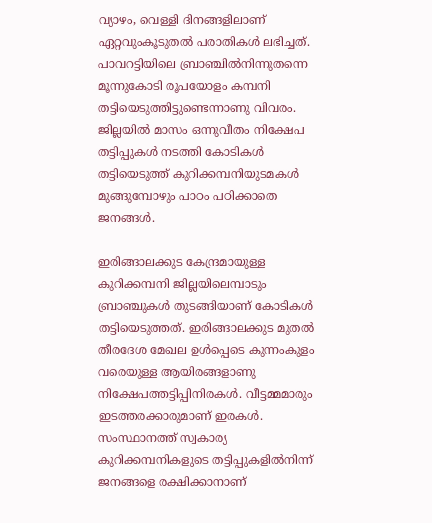വ്യാഴം, വെള്ളി ദിനങ്ങളിലാണ് ഏറ്റവുംകൂടുതല്‍ പരാതികള്‍ ലഭിച്ചത്. പാവറട്ടിയിലെ ബ്രാഞ്ചില്‍നിന്നുതന്നെ മൂന്നുകോടി രൂപയോളം കമ്പനി തട്ടിയെടുത്തിട്ടുണ്ടെന്നാണു വിവരം. ജില്ലയില്‍ മാസം ഒന്നുവീതം നിക്ഷേപ തട്ടിപ്പുകള്‍ നടത്തി കോടികള്‍ തട്ടിയെടുത്ത് കുറിക്കമ്പനിയുടമകള്‍ മുങ്ങുമ്പോഴും പാഠം പഠിക്കാതെ ജനങ്ങള്‍.

ഇരിങ്ങാലക്കുട കേന്ദ്രമായുള്ള കുറിക്കമ്പനി ജില്ലയിലെമ്പാടും ബ്രാഞ്ചുകള്‍ തുടങ്ങിയാണ് കോടികള്‍ തട്ടിയെടുത്തത്. ഇരിങ്ങാലക്കുട മുതല്‍ തീരദേശ മേഖല ഉള്‍പ്പെടെ കുന്നംകുളം വരെയുള്ള ആയിരങ്ങളാണു നിക്ഷേപത്തട്ടിപ്പിനിരകള്‍. വീട്ടമ്മമാരും ഇടത്തരക്കാരുമാണ് ഇരകള്‍. സംസ്ഥാനത്ത് സ്വകാര്യ കുറിക്കമ്പനികളുടെ തട്ടിപ്പുകളില്‍നിന്ന് ജനങ്ങളെ രക്ഷിക്കാനാണ്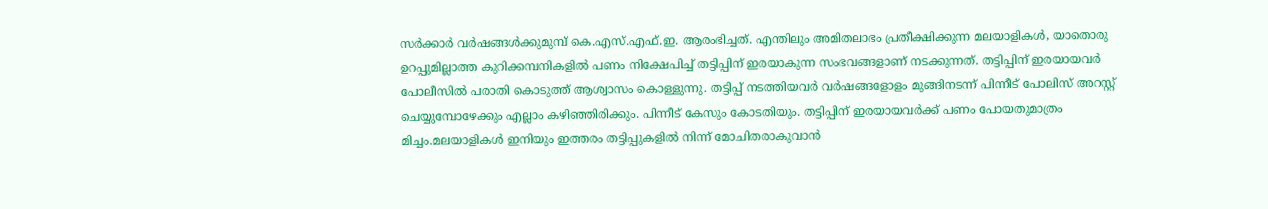സര്‍ക്കാര്‍ വര്‍ഷങ്ങള്‍ക്കുമുമ്പ് കെ.എസ്.എഫ്.ഇ. ആരംഭിച്ചത്. എന്തിലും അമിതലാഭം പ്രതീക്ഷിക്കുന്ന മലയാളികള്‍, യാതൊരു ഉറപ്പുമില്ലാത്ത കുറിക്കമ്പനികളില്‍ പണം നിക്ഷേപിച്ച് തട്ടിപ്പിന് ഇരയാകുന്ന സംഭവങ്ങളാണ് നടക്കുന്നത്. തട്ടിപ്പിന് ഇരയായവര്‍ പോലീസില്‍ പരാതി കൊടുത്ത് ആശ്വാസം കൊള്ളുന്നു. തട്ടിപ്പ് നടത്തിയവര്‍ വര്‍ഷങ്ങളോളം മുങ്ങിനടന്ന് പിന്നീട് പോലിസ് അറസ്റ്റ് ചെയ്യുമ്പോഴേക്കും എല്ലാം കഴിഞ്ഞിരിക്കും. പിന്നീട് കേസും കോടതിയും. തട്ടിപ്പിന് ഇരയായവര്‍ക്ക് പണം പോയതുമാത്രം മിച്ചം.മലയാളികള്‍ ഇനിയും ഇത്തരം തട്ടിപ്പുകളില്‍ നിന്ന് മോചിതരാകുവാന്‍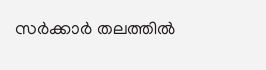സര്‍ക്കാര്‍ തലത്തില്‍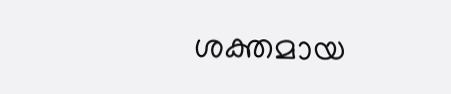ശക്തമായ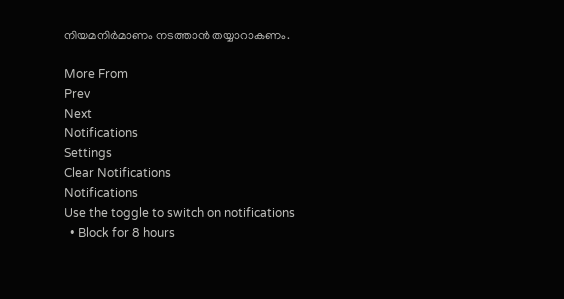നിയമനിര്‍മാണം നടത്താന്‍ തയ്യാറാകണം.

More From
Prev
Next
Notifications
Settings
Clear Notifications
Notifications
Use the toggle to switch on notifications
  • Block for 8 hours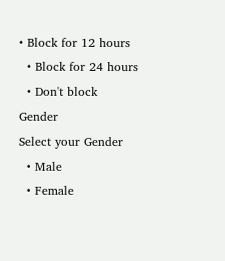• Block for 12 hours
  • Block for 24 hours
  • Don't block
Gender
Select your Gender
  • Male
  • Female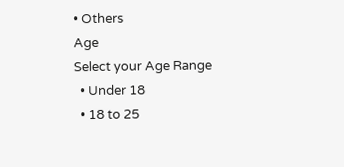• Others
Age
Select your Age Range
  • Under 18
  • 18 to 25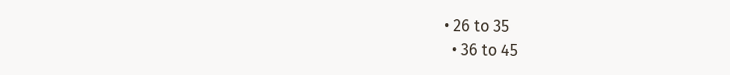• 26 to 35
  • 36 to 45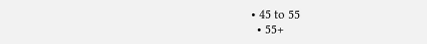• 45 to 55
  • 55+